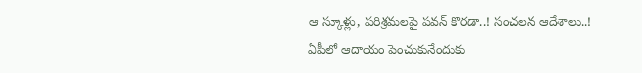ఆ స్కూళ్లు, పరిశ్రమలపై పవన్ కొరడా..! సంచలన ఆదేశాలు..!
ఏపీలో ఆదాయం పెంచుకునేందుకు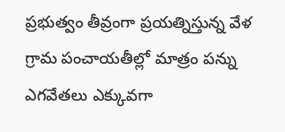ప్రభుత్వం తీవ్రంగా ప్రయత్నిస్తున్న వేళ గ్రామ పంచాయతీల్లో మాత్రం పన్ను ఎగవేతలు ఎక్కువగా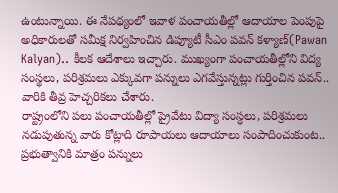ఉంటున్నాయి. ఈ నేపథ్యంలో ఇవాళ పంచాయతీల్లో ఆదాయాల పెంపుపై అధికారులతో సమీక్ష నిర్వహించిన డిప్యూటీ సీఎం పవన్ కళ్యాణ్(Pawan Kalyan).. కీలక ఆదేశాలు ఇచ్చారు. ముఖ్యంగా పంచాయతీల్లోని విద్య సంస్థలు, పరిశ్రమలు ఎక్కువగా పన్నులు ఎగవేస్తున్నట్లు గుర్తించిన పవన్.. వారికి తీవ్ర హెచ్చరికలు చేశారు.
రాష్ట్రంలోని పలు పంచాయతీల్లో ప్రైవేటు విద్యా సంస్ధలు, పరిశ్రమలు నడుపుతున్న వారు కోట్లాది రూపాయలు ఆదాయాలు సంపాదించుకుంట.. ప్రభుత్వానికి మాత్రం పన్నులు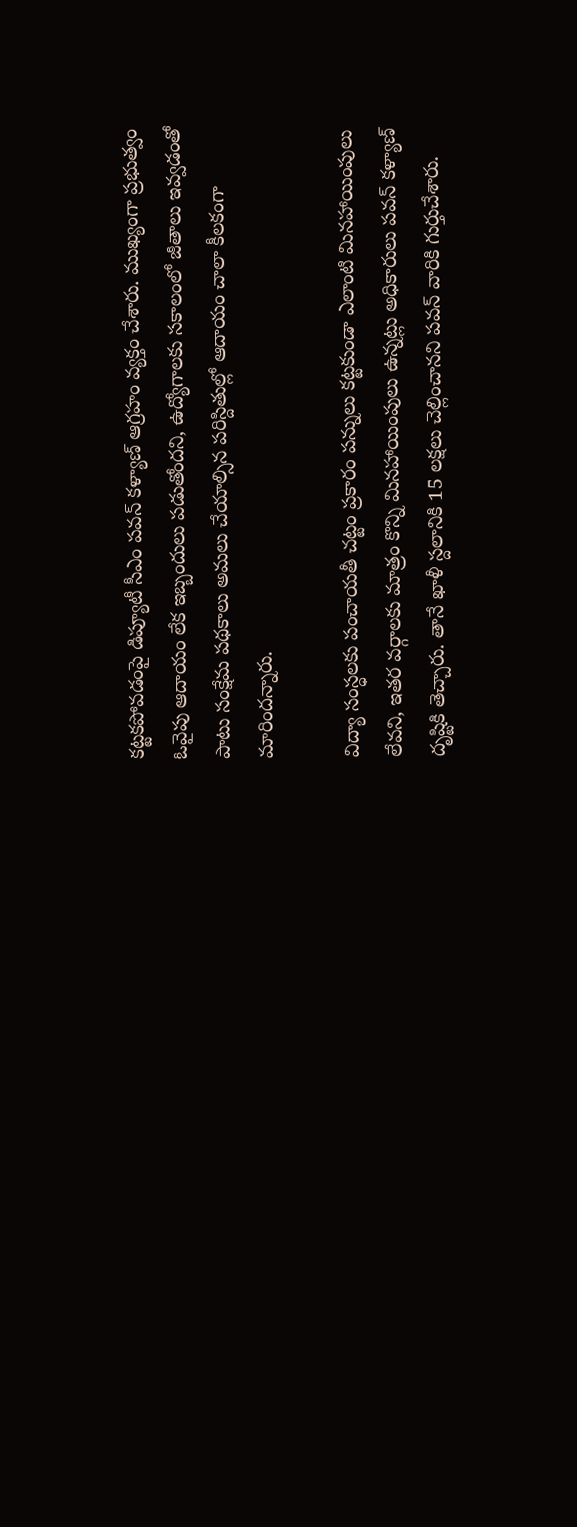కట్టకపోవడంపై డిప్యూటీ సీఎం పవన్ కళ్యాణ్ ఆగ్రహం వ్యక్తం చేశారు. ముఖ్యంగా ప్రభుత్వం ఓవైపు ఆదాయం లేక ఇబ్బందులు పడుతోందని, ఉద్యోగాలకు సకాలంలో జీతాలు ఇవ్వడంతో పాటు సంక్షేమ పథకాలు అమలు చేయాల్సిన పరిస్దితుల్లో ఆదాయం చాలా కీలకంగా మారిందన్నారు.

విద్యా సంస్ధలకు పంచాయతీ చట్టం ప్రకారం పన్నులు కట్టకుండా ఎలాంటి మినహాయింపులు లేవని, ఇతర వర్గాలకు మాత్రం కొన్ని మినహాయింపులు ఉన్నట్లు అధికారులు పవన్ కళ్యాణ్ దృష్టికి తెచ్చారు. తానే ఖాళీ స్దలానికి 15 లక్షలు చెల్లించానని పవన్ వారికి గుర్తుచేశారు.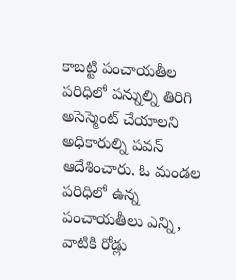కాబట్టి పంచాయతీల పరిధిలో పన్నుల్ని తిరిగి అసెస్మెంట్ చేయాలని అధికారుల్ని పవన్ ఆదేశించారు. ఓ మండల పరిధిలో ఉన్న పంచాయతీలు ఎన్ని, వాటికి రోడ్లు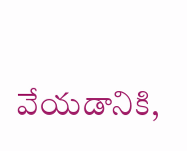వేయడానికి,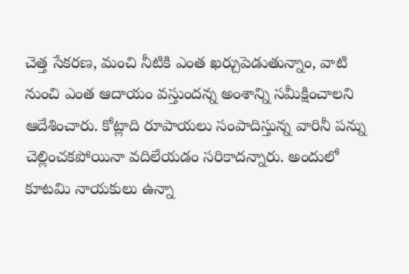చెత్త సేకరణ, మంచి నీటికి ఎంత ఖర్చుపెడుతున్నాం, వాటి నుంచి ఎంత ఆదాయం వస్తుందన్న అంశాన్ని సమీక్షించాలని ఆదేశించారు. కోట్లాది రూపాయలు సంపాదిస్తున్న వారినీ పన్ను చెల్లించకపోయినా వదిలేయడం సరికాదన్నారు. అందులో కూటమి నాయకులు ఉన్నా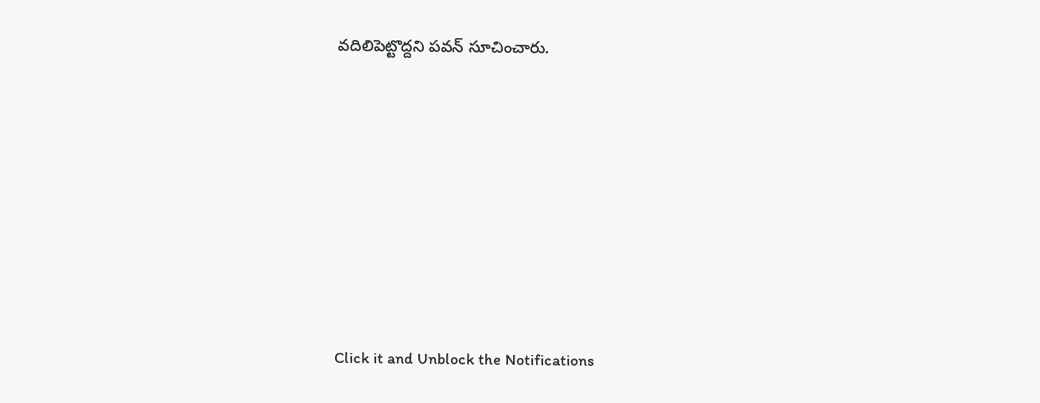వదిలిపెట్టొద్దని పవన్ సూచించారు.












Click it and Unblock the Notifications